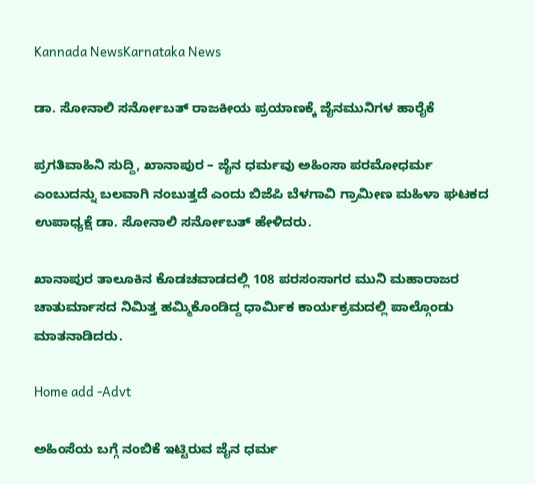Kannada NewsKarnataka News

ಡಾ. ಸೋನಾಲಿ ಸರ್ನೋಬತ್ ರಾಜಕೀಯ ಪ್ರಯಾಣಕ್ಕೆ ಜೈನಮುನಿಗಳ ಹಾರೈಕೆ

ಪ್ರಗತಿವಾಹಿನಿ ಸುದ್ದಿ, ಖಾನಾಪುರ – ಜೈನ ಧರ್ಮವು ಅಹಿಂಸಾ ಪರಮೋಧರ್ಮ ಎಂಬುದನ್ನು ಬಲವಾಗಿ ನಂಬುತ್ತದೆ‌ ಎಂದು ಬಿಜೆಪಿ ಬೆಳಗಾವಿ ಗ್ರಾಮೀಣ ಮಹಿಳಾ ಘಟಕದ ಉಪಾಧ್ಯಕ್ಷೆ ಡಾ. ಸೋನಾಲಿ ಸರ್ನೋಬತ್ ಹೇಳಿದರು.

ಖಾನಾಪುರ ತಾಲೂಕಿನ ಕೊಡಚವಾಡದಲ್ಲಿ 108 ಪರಸಂಸಾಗರ ಮುನಿ ಮಹಾರಾಜರ ಚಾತುರ್ಮಾಸದ ನಿಮಿತ್ತ ಹಮ್ಮಿಕೊಂಡಿದ್ದ ಧಾರ್ಮಿಕ ಕಾರ್ಯಕ್ರಮದಲ್ಲಿ ಪಾಲ್ಗೊಂಡು ಮಾತನಾಡಿದರು.

Home add -Advt

ಅಹಿಂಸೆಯ ಬಗ್ಗೆ ನಂಬಿಕೆ ಇಟ್ಟಿರುವ ಜೈನ ಧರ್ಮ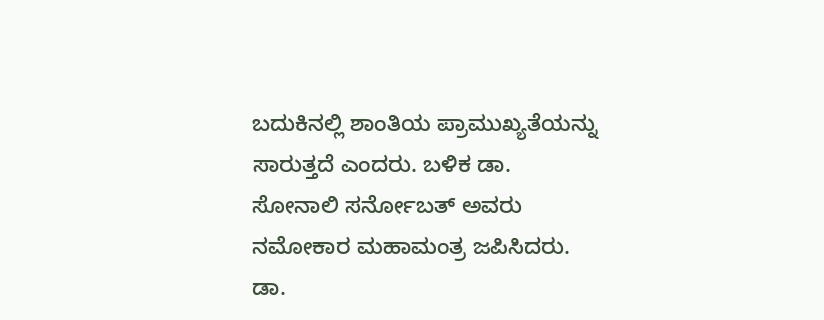ಬದುಕಿನಲ್ಲಿ ಶಾಂತಿಯ ಪ್ರಾಮುಖ್ಯತೆಯನ್ನು ಸಾರುತ್ತದೆ ಎಂದರು. ಬಳಿಕ ಡಾ. ಸೋನಾಲಿ ಸರ್ನೋಬತ್ ಅವರು ನಮೋಕಾರ ಮಹಾಮಂತ್ರ ಜಪಿಸಿದರು.
ಡಾ.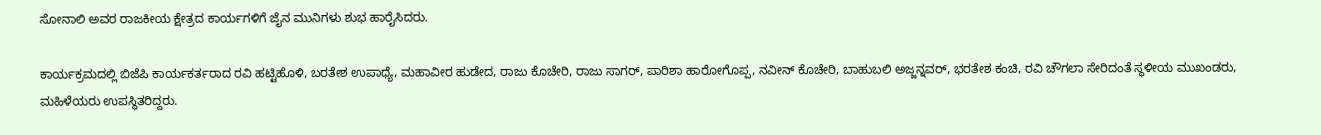ಸೋನಾಲಿ ಅವರ ರಾಜಕೀಯ ಕ್ಷೇತ್ರದ ಕಾರ್ಯಗಳಿಗೆ ಜೈನ ಮುನಿಗಳು ಶುಭ ಹಾರೈಸಿದರು‌.

ಕಾರ್ಯಕ್ರಮದಲ್ಲಿ ಬಿಜೆಪಿ ಕಾರ್ಯಕರ್ತರಾದ ರವಿ ಹಟ್ಟಿಹೊಳಿ, ಬರತೇಶ ಉಪಾಧ್ಯೆ, ಮಹಾವೀರ ಹುಡೇದ, ರಾಜು ಕೊಚೇರಿ, ರಾಜು ಸಾಗರ್, ಪಾರಿಶಾ ಹಾರೋಗೊಪ್ಪ, ನವೀನ್ ಕೊಚೇರಿ, ಬಾಹುಬಲಿ ಅಜ್ಜನ್ನವರ್, ಭರತೇಶ ಕಂಚಿ, ರವಿ ಚೌಗಲಾ ಸೇರಿದಂತೆ ಸ್ಥಳೀಯ ಮುಖಂಡರು, ಮಹಿಳೆಯರು ಉಪಸ್ಥಿತರಿದ್ದರು‌.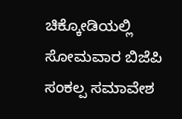ಚಿಕ್ಕೋಡಿಯಲ್ಲಿ ಸೋಮವಾರ ಬಿಜೆಪಿ ಸಂಕಲ್ಪ ಸಮಾವೇಶ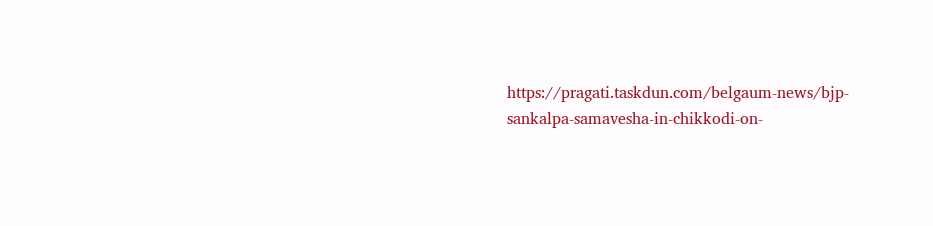https://pragati.taskdun.com/belgaum-news/bjp-sankalpa-samavesha-in-chikkodi-on-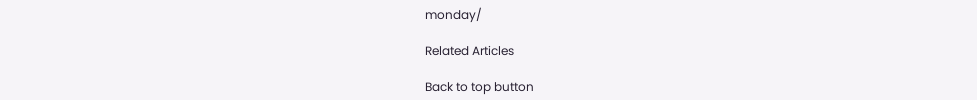monday/

Related Articles

Back to top button